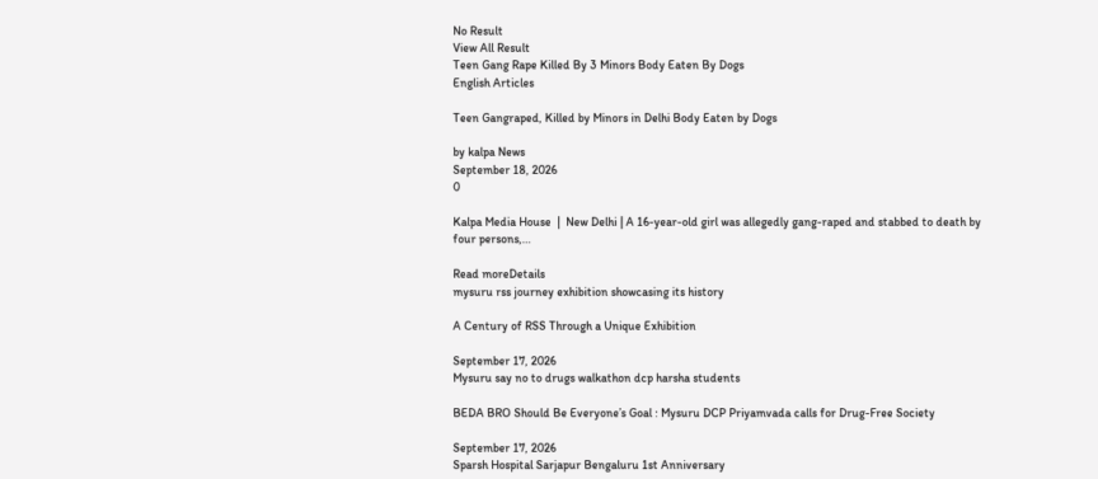No Result
View All Result
Teen Gang Rape Killed By 3 Minors Body Eaten By Dogs
English Articles

Teen Gangraped, Killed by Minors in Delhi Body Eaten by Dogs

by kalpa News
September 18, 2026
0

Kalpa Media House  |  New Delhi | A 16-year-old girl was allegedly gang-raped and stabbed to death by four persons,...

Read moreDetails
mysuru rss journey exhibition showcasing its history

A Century of RSS Through a Unique Exhibition

September 17, 2026
Mysuru say no to drugs walkathon dcp harsha students

BEDA BRO Should Be Everyone’s Goal : Mysuru DCP Priyamvada calls for Drug-Free Society

September 17, 2026
Sparsh Hospital Sarjapur Bengaluru 1st Anniversary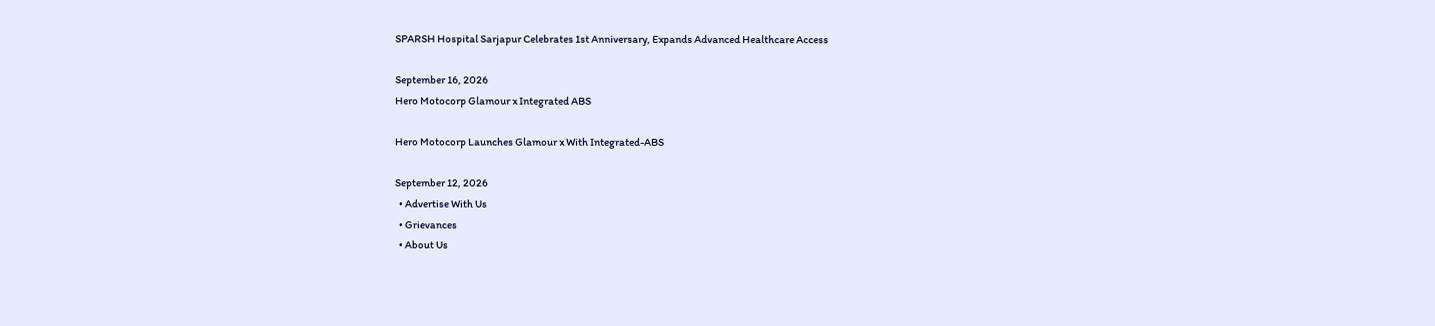SPARSH Hospital Sarjapur Celebrates 1st Anniversary, Expands Advanced Healthcare Access

September 16, 2026
Hero Motocorp Glamour x Integrated ABS

Hero Motocorp Launches Glamour x With Integrated-ABS

September 12, 2026
  • Advertise With Us
  • Grievances
  • About Us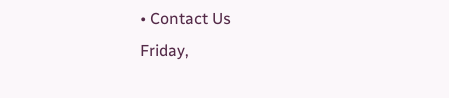• Contact Us
Friday,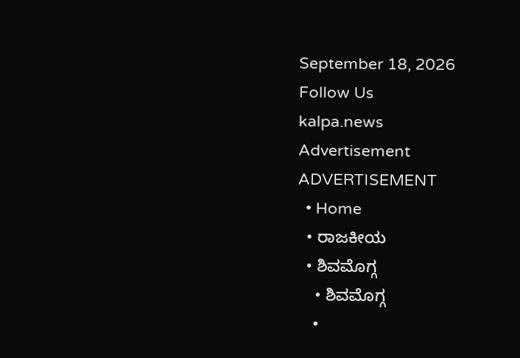September 18, 2026
Follow Us
kalpa.news
Advertisement
ADVERTISEMENT
  • Home
  • ರಾಜಕೀಯ
  • ಶಿವಮೊಗ್ಗ
    • ಶಿವಮೊಗ್ಗ
    •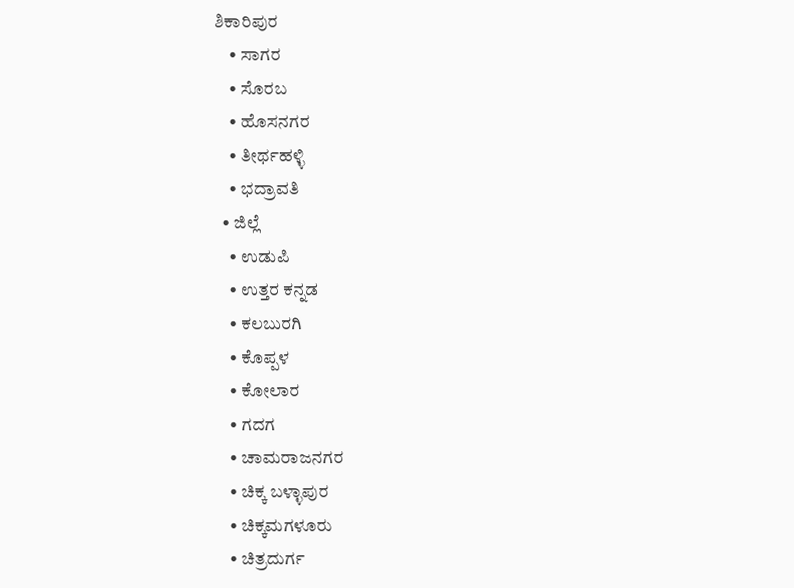ಶಿಕಾರಿಪುರ
    • ಸಾಗರ
    • ಸೊರಬ
    • ಹೊಸನಗರ
    • ತೀರ್ಥಹಳ್ಳಿ
    • ಭದ್ರಾವತಿ
  • ಜಿಲ್ಲೆ
    • ಉಡುಪಿ
    • ಉತ್ತರ ಕನ್ನಡ
    • ಕಲಬುರಗಿ
    • ಕೊಪ್ಪಳ
    • ಕೋಲಾರ
    • ಗದಗ
    • ಚಾಮರಾಜನಗರ
    • ಚಿಕ್ಕ ಬಳ್ಳಾಪುರ
    • ಚಿಕ್ಕಮಗಳೂರು
    • ಚಿತ್ರದುರ್ಗ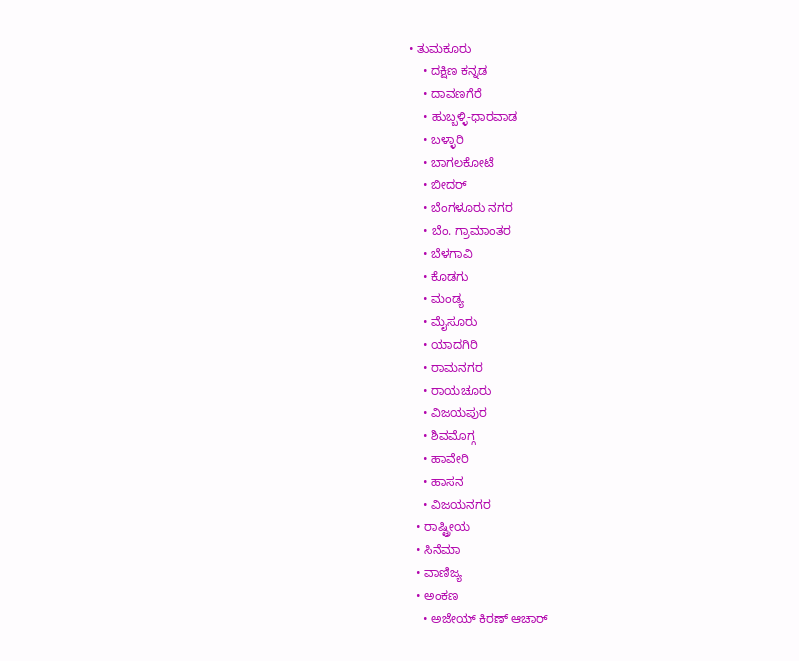• ತುಮಕೂರು
    • ದಕ್ಷಿಣ ಕನ್ನಡ
    • ದಾವಣಗೆರೆ
    • ಹುಬ್ಬಳ್ಳಿ-ಧಾರವಾಡ
    • ಬಳ್ಳಾರಿ
    • ಬಾಗಲಕೋಟೆ
    • ಬೀದರ್
    • ಬೆಂಗಳೂರು ನಗರ
    • ಬೆಂ. ಗ್ರಾಮಾಂತರ
    • ಬೆಳಗಾವಿ
    • ಕೊಡಗು
    • ಮಂಡ್ಯ
    • ಮೈಸೂರು
    • ಯಾದಗಿರಿ
    • ರಾಮನಗರ
    • ರಾಯಚೂರು
    • ವಿಜಯಪುರ
    • ಶಿವಮೊಗ್ಗ
    • ಹಾವೇರಿ
    • ಹಾಸನ
    • ವಿಜಯನಗರ
  • ರಾಷ್ಟ್ರೀಯ
  • ಸಿನೆಮಾ
  • ವಾಣಿಜ್ಯ
  • ಅಂಕಣ
    • ಅಜೇಯ್ ಕಿರಣ್ ಆಚಾರ್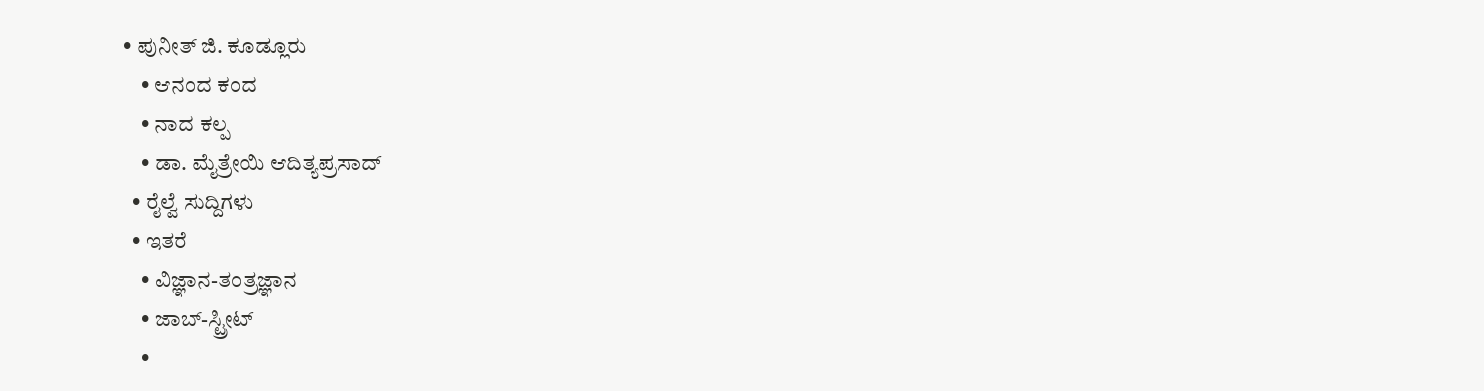• ಪುನೀತ್ ಜಿ. ಕೂಡ್ಲೂರು
    • ಆನಂದ ಕಂದ
    • ನಾದ ಕಲ್ಪ
    • ಡಾ. ಮೈತ್ರೇಯಿ ಆದಿತ್ಯಪ್ರಸಾದ್
  • ರೈಲ್ವೆ ಸುದ್ದಿಗಳು
  • ಇತರೆ
    • ವಿಜ್ಞಾನ-ತಂತ್ರಜ್ಞಾನ
    • ಜಾಬ್-ಸ್ಟ್ರೀಟ್
    •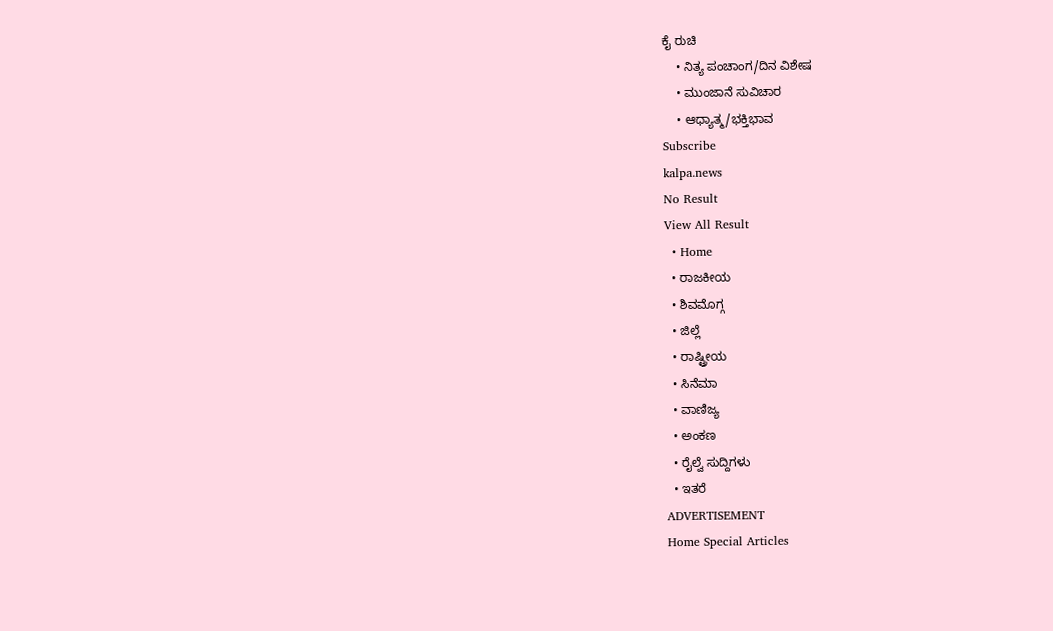ಕೈ ರುಚಿ
    • ನಿತ್ಯ ಪಂಚಾಂಗ/ದಿನ ವಿಶೇಷ
    • ಮುಂಜಾನೆ ಸುವಿಚಾರ
    • ಆಧ್ಯಾತ್ಮ/ಭಕ್ತಿಭಾವ
Subscribe
kalpa.news
No Result
View All Result
  • Home
  • ರಾಜಕೀಯ
  • ಶಿವಮೊಗ್ಗ
  • ಜಿಲ್ಲೆ
  • ರಾಷ್ಟ್ರೀಯ
  • ಸಿನೆಮಾ
  • ವಾಣಿಜ್ಯ
  • ಅಂಕಣ
  • ರೈಲ್ವೆ ಸುದ್ದಿಗಳು
  • ಇತರೆ
ADVERTISEMENT
Home Special Articles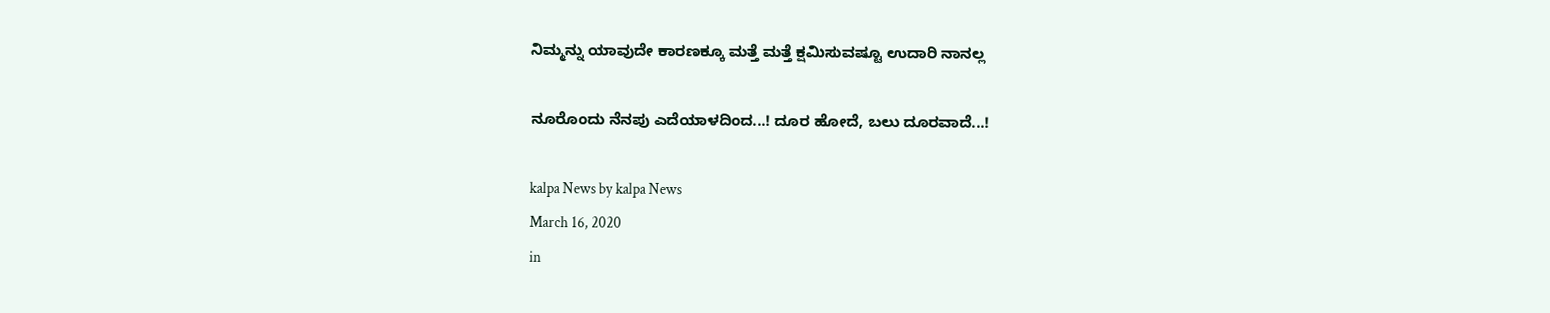ನಿಮ್ಮನ್ನು ಯಾವುದೇ ಕಾರಣಕ್ಕೂ ಮತ್ತೆ ಮತ್ತೆ ಕ್ಷಮಿಸುವಷ್ಟೂ ಉದಾರಿ ನಾನಲ್ಲ

ನೂರೊಂದು ನೆನಪು ಎದೆಯಾಳದಿಂದ...! ದೂರ ಹೋದೆ, ಬಲು ದೂರವಾದೆ...!

kalpa News by kalpa News
March 16, 2020
in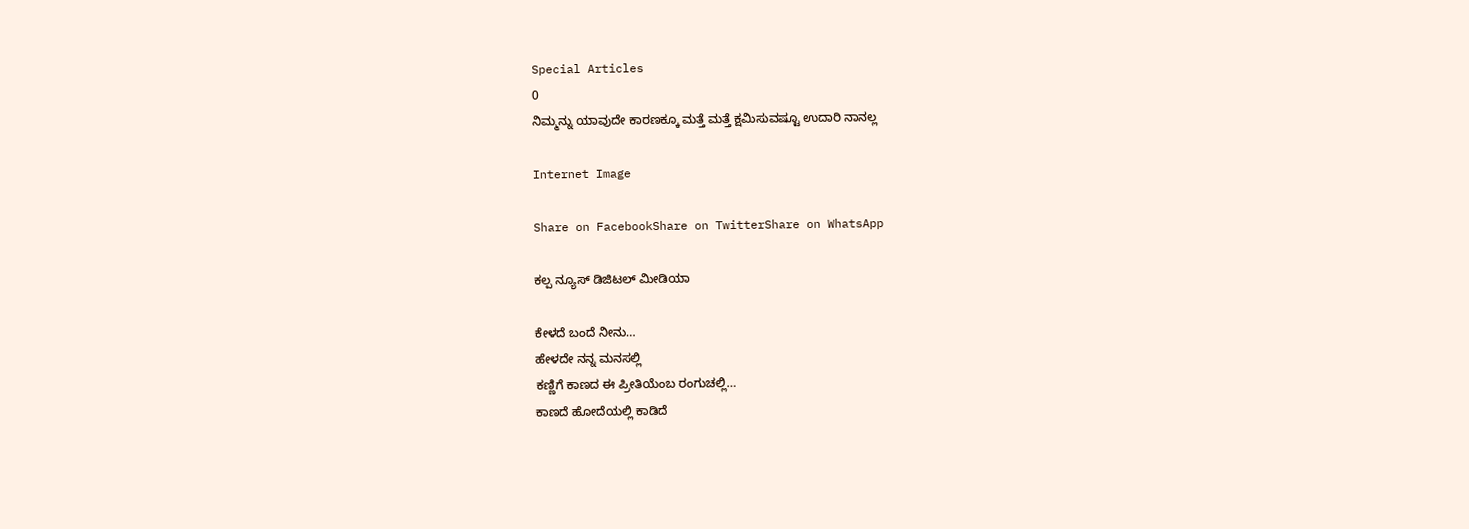Special Articles
0
ನಿಮ್ಮನ್ನು ಯಾವುದೇ ಕಾರಣಕ್ಕೂ ಮತ್ತೆ ಮತ್ತೆ ಕ್ಷಮಿಸುವಷ್ಟೂ ಉದಾರಿ ನಾನಲ್ಲ

Internet Image

Share on FacebookShare on TwitterShare on WhatsApp

ಕಲ್ಪ ನ್ಯೂಸ್ ಡಿಜಿಟಲ್ ಮೀಡಿಯಾ

ಕೇಳದೆ ಬಂದೆ ನೀನು…
ಹೇಳದೇ ನನ್ನ ಮನಸಲ್ಲಿ
ಕಣ್ಣಿಗೆ ಕಾಣದ ಈ ಪ್ರೀತಿಯೆಂಬ ರಂಗುಚಲ್ಲಿ…
ಕಾಣದೆ ಹೋದೆಯಲ್ಲಿ ಕಾಡಿದೆ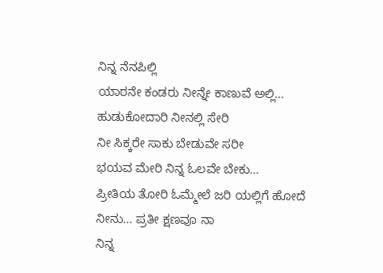ನಿನ್ನ ನೆನಪಿಲ್ಲಿ
ಯಾರನೇ ಕಂಡರು ನೀನ್ನೇ ಕಾಣುವೆ ಅಲ್ಲಿ…
ಹುಡುಕೋದಾರಿ ನೀನಲ್ಲಿ ಸೇರಿ
ನೀ ಸಿಕ್ಕರೇ ಸಾಕು ಬೇಡುವೇ ಸರೀ
ಭಯವ ಮೇರಿ ನಿನ್ನ ಓಲವೇ ಬೇಕು…
ಪ್ರೀತಿಯ ತೋರಿ ಓಮ್ಮೇಲೆ ಜರಿ ಯಲ್ಲಿಗೆ ಹೋದೆ ನೀನು… ಪ್ರತೀ ಕ್ಷಣವೂ ನಾ
ನಿನ್ನ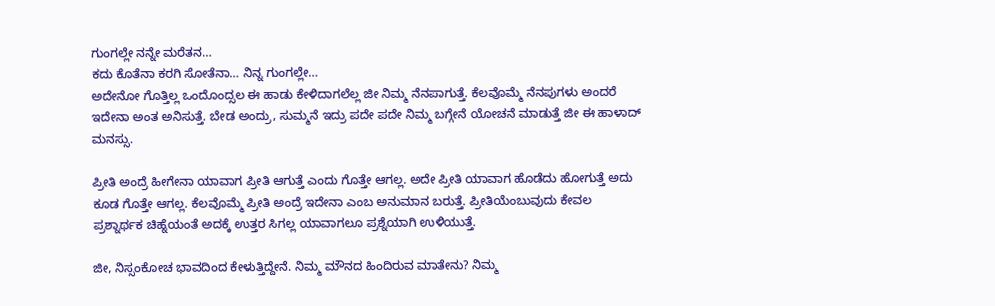ಗುಂಗಲ್ಲೇ ನನ್ನೇ ಮರೆತನ…
ಕದು ಕೊತೆನಾ ಕರಗಿ ಸೋತೆನಾ… ನಿನ್ನ ಗುಂಗಲ್ಲೇ…
ಅದೇನೋ ಗೊತ್ತಿಲ್ಲ ಒಂದೊಂದ್ಸಲ ಈ ಹಾಡು ಕೇಳಿದಾಗಲೆಲ್ಲ ಜೀ ನಿಮ್ಮ ನೆನಪಾಗುತ್ತೆ. ಕೆಲವೊಮ್ಮೆ ನೆನಪುಗಳು ಅಂದರೆ ಇದೇನಾ ಅಂತ ಅನಿಸುತ್ತೆ. ಬೇಡ ಅಂದ್ರು, ಸುಮ್ಮನೆ ಇದ್ರು ಪದೇ ಪದೇ ನಿಮ್ಮ ಬಗ್ಗೇನೆ ಯೋಚನೆ ಮಾಡುತ್ತೆ ಜೀ ಈ ಹಾಳಾದ್ ಮನಸ್ಸು.

ಪ್ರೀತಿ ಅಂದ್ರೆ ಹೀಗೇನಾ ಯಾವಾಗ ಪ್ರೀತಿ ಆಗುತ್ತೆ ಎಂದು ಗೊತ್ತೇ ಆಗಲ್ಲ. ಅದೇ ಪ್ರೀತಿ ಯಾವಾಗ ಹೊಡೆದು ಹೋಗುತ್ತೆ ಅದು ಕೂಡ ಗೊತ್ತೇ ಆಗಲ್ಲ. ಕೆಲವೊಮ್ಮೆ ಪ್ರೀತಿ ಅಂದ್ರೆ ಇದೇನಾ ಎಂಬ ಅನುಮಾನ ಬರುತ್ತೆ. ಪ್ರೀತಿಯೆಂಬುವುದು ಕೇವಲ ಪ್ರಶ್ನಾರ್ಥಕ ಚಿಹ್ನೆಯಂತೆ ಅದಕ್ಕೆ ಉತ್ತರ ಸಿಗಲ್ಲ ಯಾವಾಗಲೂ ಪ್ರಶ್ನೆಯಾಗಿ ಉಳಿಯುತ್ತೆ.

ಜೀ, ನಿಸ್ಸಂಕೋಚ ಭಾವದಿಂದ ಕೇಳುತ್ತಿದ್ದೇನೆ. ನಿಮ್ಮ ಮೌನದ ಹಿಂದಿರುವ ಮಾತೇನು? ನಿಮ್ಮ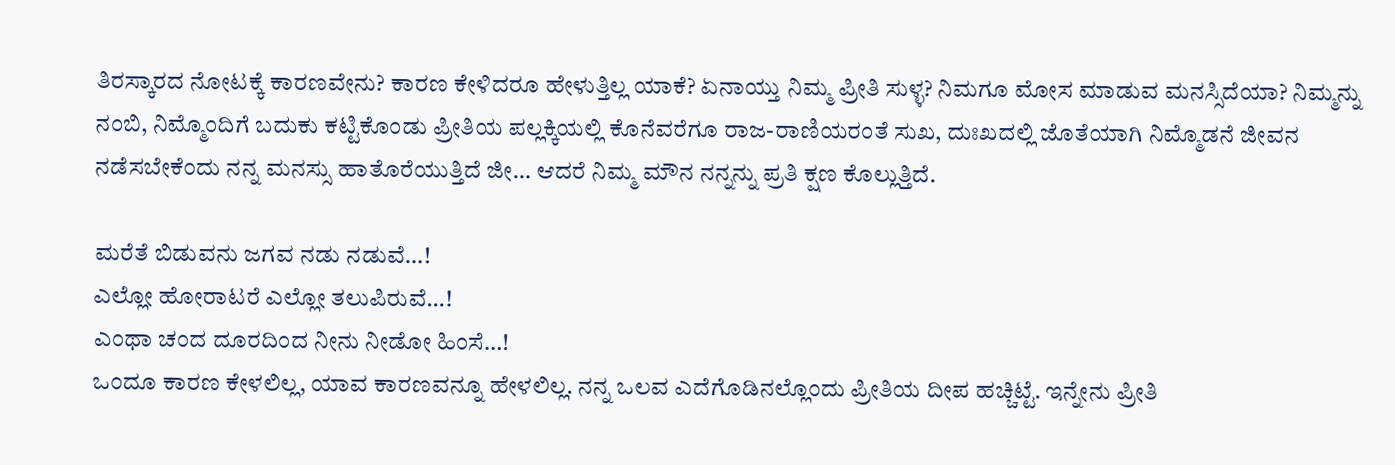ತಿರಸ್ಕಾರದ ನೋಟಕ್ಕೆ ಕಾರಣವೇನು? ಕಾರಣ ಕೇಳಿದರೂ ಹೇಳುತ್ತಿಲ್ಲ ಯಾಕೆ? ಏನಾಯ್ತು ನಿಮ್ಮ ಪ್ರೀತಿ ಸುಳ್ಳ? ನಿಮಗೂ ಮೋಸ ಮಾಡುವ ಮನಸ್ಸಿದೆಯಾ? ನಿಮ್ಮನ್ನು ನಂಬಿ, ನಿಮ್ಮೊಂದಿಗೆ ಬದುಕು ಕಟ್ಟಿಕೊಂಡು ಪ್ರೀತಿಯ ಪಲ್ಲಕ್ಕಿಯಲ್ಲಿ ಕೊನೆವರೆಗೂ ರಾಜ-ರಾಣಿಯರಂತೆ ಸುಖ, ದುಃಖದಲ್ಲಿ ಜೊತೆಯಾಗಿ ನಿಮ್ಮೊಡನೆ ಜೀವನ ನಡೆಸಬೇಕೆಂದು ನನ್ನ ಮನಸ್ಸು ಹಾತೊರೆಯುತ್ತಿದೆ ಜೀ… ಆದರೆ ನಿಮ್ಮ ಮೌನ ನನ್ನನ್ನು ಪ್ರತಿ ಕ್ಷಣ ಕೊಲ್ಲುತ್ತಿದೆ.

ಮರೆತೆ ಬಿಡುವನು ಜಗವ ನಡು ನಡುವೆ…!
ಎಲ್ಲೋ ಹೋರಾಟರೆ ಎಲ್ಲೋ ತಲುಪಿರುವೆ…!
ಎಂಥಾ ಚಂದ ದೂರದಿಂದ ನೀನು ನೀಡೋ ಹಿಂಸೆ…!
ಒಂದೂ ಕಾರಣ ಕೇಳಲಿಲ್ಲ, ಯಾವ ಕಾರಣವನ್ನೂ ಹೇಳಲಿಲ್ಲ. ನನ್ನ ಒಲವ ಎದೆಗೊಡಿನಲ್ಲೊಂದು ಪ್ರೀತಿಯ ದೀಪ ಹಚ್ಚಿಟ್ಟೆ. ಇನ್ನೇನು ಪ್ರೀತಿ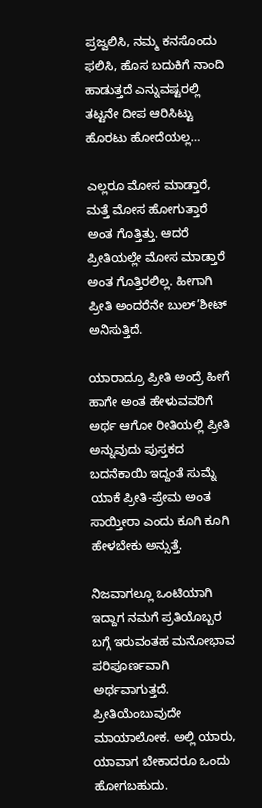ಪ್ರಜ್ವಲಿಸಿ, ನಮ್ಮ ಕನಸೊಂದು ಫಲಿಸಿ, ಹೊಸ ಬದುಕಿಗೆ ನಾಂದಿ ಹಾಡುತ್ತದೆ ಎನ್ನುವಷ್ಟರಲ್ಲಿ ತಟ್ಟನೇ ದೀಪ ಆರಿಸಿಟ್ಟು ಹೊರಟು ಹೋದೆಯಲ್ಲ…

ಎಲ್ಲರೂ ಮೋಸ ಮಾಡ್ತಾರೆ, ಮತ್ತೆ ಮೋಸ ಹೋಗುತ್ತಾರೆ ಅಂತ ಗೊತ್ತಿತ್ತು. ಆದರೆ ಪ್ರೀತಿಯಲ್ಲೇ ಮೋಸ ಮಾಡ್ತಾರೆ ಅಂತ ಗೊತ್ತಿರಲಿಲ್ಲ. ಹೀಗಾಗಿ ಪ್ರೀತಿ ಅಂದರೆನೇ ಬುಲ್’ಶೀಟ್ ಅನಿಸುತ್ತಿದೆ.

ಯಾರಾದ್ರೂ ಪ್ರೀತಿ ಅಂದ್ರೆ ಹೀಗೆ ಹಾಗೇ ಅಂತ ಹೇಳುವವರಿಗೆ ಅರ್ಥ ಆಗೋ ರೀತಿಯಲ್ಲಿ ಪ್ರೀತಿ ಅನ್ನುವುದು ಪುಸ್ತಕದ ಬದನೆಕಾಯಿ ಇದ್ದಂತೆ ಸುಮ್ನೆ ಯಾಕೆ ಪ್ರೀತಿ-ಪ್ರೇಮ ಅಂತ ಸಾಯ್ತೀರಾ ಎಂದು ಕೂಗಿ ಕೂಗಿ ಹೇಳಬೇಕು ಅನ್ಸುತ್ತೆ.

ನಿಜವಾಗಲ್ಲೂ ಒಂಟಿಯಾಗಿ ಇದ್ದಾಗ ನಮಗೆ ಪ್ರತಿಯೊಬ್ಬರ ಬಗ್ಗೆ ಇರುವಂತಹ ಮನೋಭಾವ ಪರಿಪೂರ್ಣವಾಗಿ ಅರ್ಥವಾಗುತ್ತದೆ. ಪ್ರೀತಿಯೆಂಬುವುದೇ ಮಾಯಾಲೋಕ. ಅಲ್ಲಿ ಯಾರು, ಯಾವಾಗ ಬೇಕಾದರೂ ಒಂದು ಹೋಗಬಹುದು.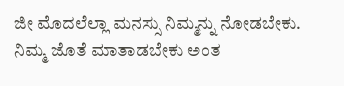ಜೀ ಮೊದಲೆಲ್ಲಾ ಮನಸ್ಸು ನಿಮ್ಮನ್ನು ನೋಡಬೇಕು. ನಿಮ್ಮ ಜೊತೆ ಮಾತಾಡಬೇಕು ಅಂತ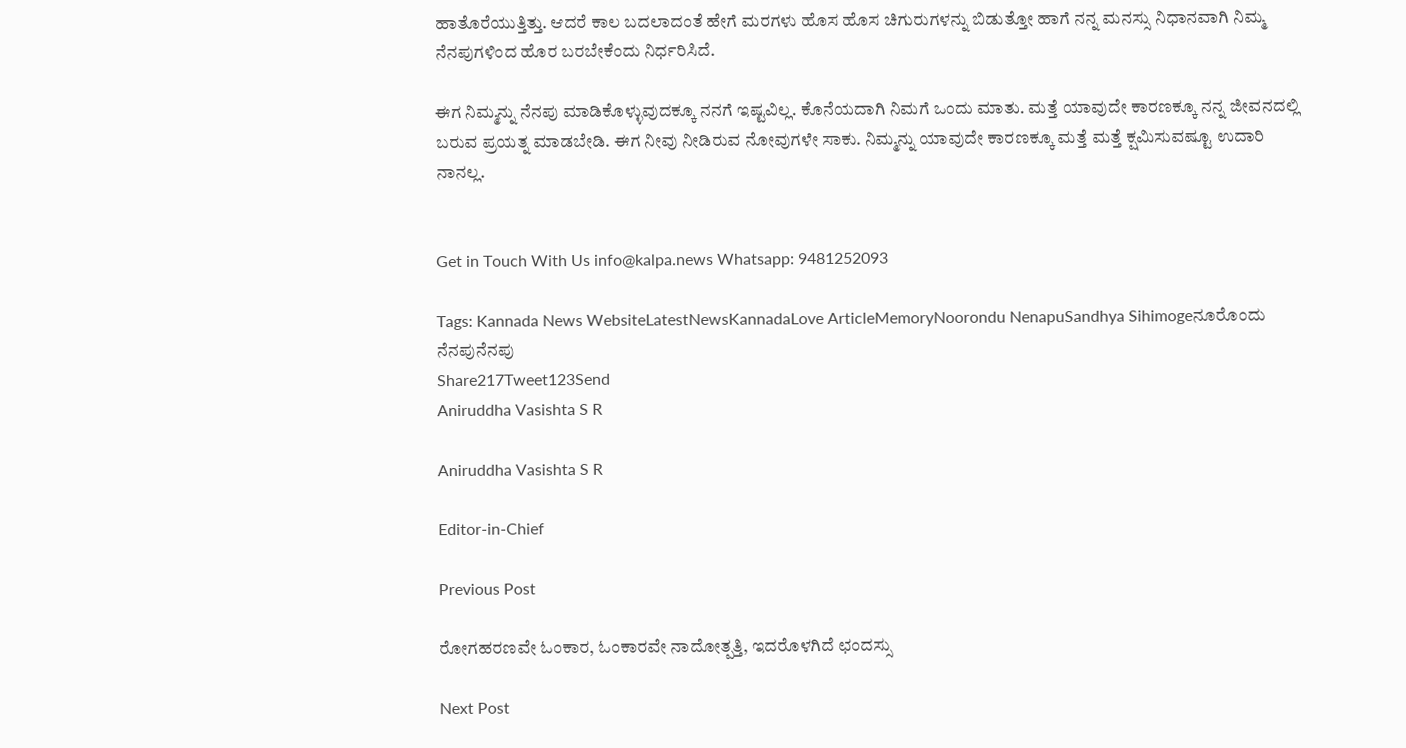ಹಾತೊರೆಯುತ್ತಿತ್ತು. ಆದರೆ ಕಾಲ ಬದಲಾದಂತೆ ಹೇಗೆ ಮರಗಳು ಹೊಸ ಹೊಸ ಚಿಗುರುಗಳನ್ನು ಬಿಡುತ್ತೋ ಹಾಗೆ ನನ್ನ ಮನಸ್ಸು ನಿಧಾನವಾಗಿ ನಿಮ್ಮ ನೆನಪುಗಳಿಂದ ಹೊರ ಬರಬೇಕೆಂದು ನಿರ್ಧರಿಸಿದೆ.

ಈಗ ನಿಮ್ಮನ್ನು ನೆನಪು ಮಾಡಿಕೊಳ್ಳುವುದಕ್ಕೂ ನನಗೆ ಇಷ್ಟವಿಲ್ಲ. ಕೊನೆಯದಾಗಿ ನಿಮಗೆ ಒಂದು ಮಾತು. ಮತ್ತೆ ಯಾವುದೇ ಕಾರಣಕ್ಕೂ ನನ್ನ ಜೀವನದಲ್ಲಿ ಬರುವ ಪ್ರಯತ್ನ ಮಾಡಬೇಡಿ. ಈಗ ನೀವು ನೀಡಿರುವ ನೋವುಗಳೇ ಸಾಕು. ನಿಮ್ಮನ್ನು ಯಾವುದೇ ಕಾರಣಕ್ಕೂ ಮತ್ತೆ ಮತ್ತೆ ಕ್ಷಮಿಸುವಷ್ಟೂ ಉದಾರಿ ನಾನಲ್ಲ.


Get in Touch With Us info@kalpa.news Whatsapp: 9481252093

Tags: Kannada News WebsiteLatestNewsKannadaLove ArticleMemoryNoorondu NenapuSandhya Sihimogeನೂರೊಂದು ನೆನಪುನೆನಪು
Share217Tweet123Send
Aniruddha Vasishta S R

Aniruddha Vasishta S R

Editor-in-Chief

Previous Post

ರೋಗಹರಣವೇ ಓಂಕಾರ, ಓಂಕಾರವೇ ನಾದೋತ್ಪತ್ತಿ, ಇದರೊಳಗಿದೆ ಛಂದಸ್ಸು

Next Post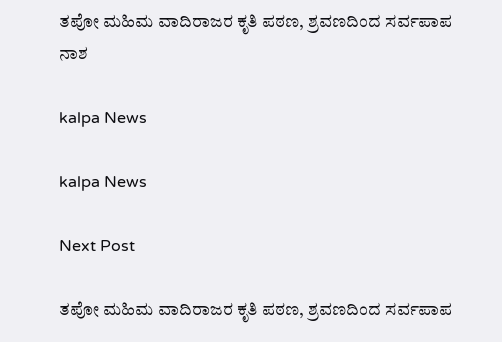ತಪೋ ಮಹಿಮ ವಾದಿರಾಜರ ಕೃತಿ ಪಠಣ, ಶ್ರವಣದಿಂದ ಸರ್ವಪಾಪ ನಾಶ

kalpa News

kalpa News

Next Post

ತಪೋ ಮಹಿಮ ವಾದಿರಾಜರ ಕೃತಿ ಪಠಣ, ಶ್ರವಣದಿಂದ ಸರ್ವಪಾಪ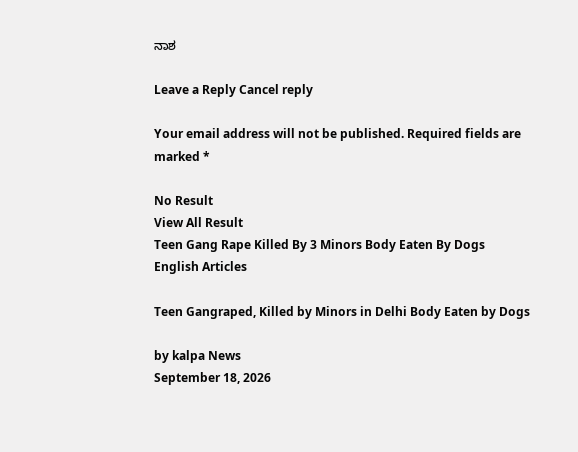ನಾಶ

Leave a Reply Cancel reply

Your email address will not be published. Required fields are marked *

No Result
View All Result
Teen Gang Rape Killed By 3 Minors Body Eaten By Dogs
English Articles

Teen Gangraped, Killed by Minors in Delhi Body Eaten by Dogs

by kalpa News
September 18, 2026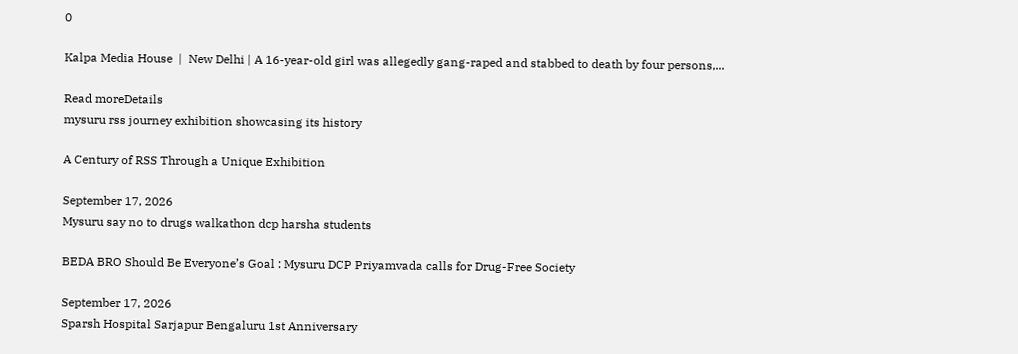0

Kalpa Media House  |  New Delhi | A 16-year-old girl was allegedly gang-raped and stabbed to death by four persons,...

Read moreDetails
mysuru rss journey exhibition showcasing its history

A Century of RSS Through a Unique Exhibition

September 17, 2026
Mysuru say no to drugs walkathon dcp harsha students

BEDA BRO Should Be Everyone’s Goal : Mysuru DCP Priyamvada calls for Drug-Free Society

September 17, 2026
Sparsh Hospital Sarjapur Bengaluru 1st Anniversary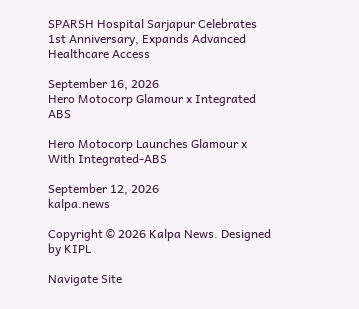SPARSH Hospital Sarjapur Celebrates 1st Anniversary, Expands Advanced Healthcare Access

September 16, 2026
Hero Motocorp Glamour x Integrated ABS

Hero Motocorp Launches Glamour x With Integrated-ABS

September 12, 2026
kalpa.news

Copyright © 2026 Kalpa News. Designed by KIPL

Navigate Site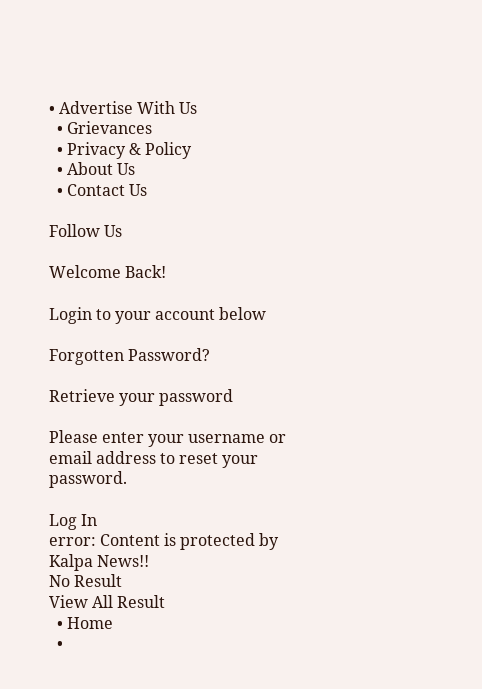• Advertise With Us
  • Grievances
  • Privacy & Policy
  • About Us
  • Contact Us

Follow Us

Welcome Back!

Login to your account below

Forgotten Password?

Retrieve your password

Please enter your username or email address to reset your password.

Log In
error: Content is protected by Kalpa News!!
No Result
View All Result
  • Home
  •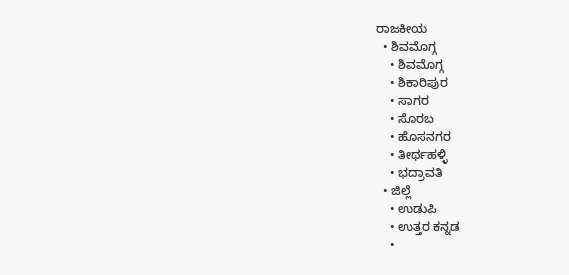ರಾಜಕೀಯ
  • ಶಿವಮೊಗ್ಗ
    • ಶಿವಮೊಗ್ಗ
    • ಶಿಕಾರಿಪುರ
    • ಸಾಗರ
    • ಸೊರಬ
    • ಹೊಸನಗರ
    • ತೀರ್ಥಹಳ್ಳಿ
    • ಭದ್ರಾವತಿ
  • ಜಿಲ್ಲೆ
    • ಉಡುಪಿ
    • ಉತ್ತರ ಕನ್ನಡ
    •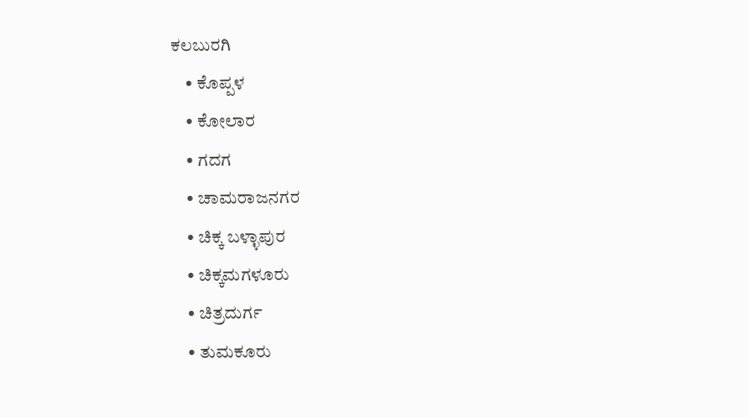ಕಲಬುರಗಿ
    • ಕೊಪ್ಪಳ
    • ಕೋಲಾರ
    • ಗದಗ
    • ಚಾಮರಾಜನಗರ
    • ಚಿಕ್ಕ ಬಳ್ಳಾಪುರ
    • ಚಿಕ್ಕಮಗಳೂರು
    • ಚಿತ್ರದುರ್ಗ
    • ತುಮಕೂರು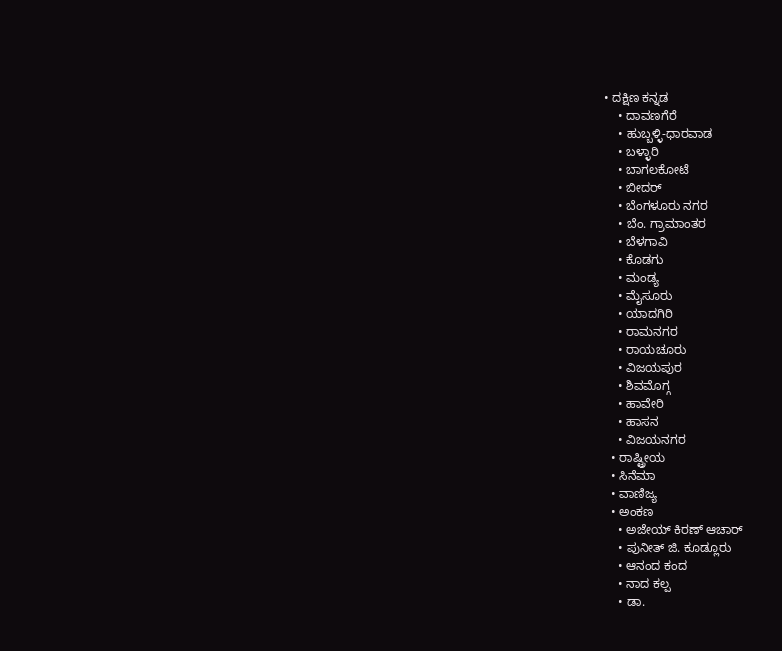• ದಕ್ಷಿಣ ಕನ್ನಡ
    • ದಾವಣಗೆರೆ
    • ಹುಬ್ಬಳ್ಳಿ-ಧಾರವಾಡ
    • ಬಳ್ಳಾರಿ
    • ಬಾಗಲಕೋಟೆ
    • ಬೀದರ್
    • ಬೆಂಗಳೂರು ನಗರ
    • ಬೆಂ. ಗ್ರಾಮಾಂತರ
    • ಬೆಳಗಾವಿ
    • ಕೊಡಗು
    • ಮಂಡ್ಯ
    • ಮೈಸೂರು
    • ಯಾದಗಿರಿ
    • ರಾಮನಗರ
    • ರಾಯಚೂರು
    • ವಿಜಯಪುರ
    • ಶಿವಮೊಗ್ಗ
    • ಹಾವೇರಿ
    • ಹಾಸನ
    • ವಿಜಯನಗರ
  • ರಾಷ್ಟ್ರೀಯ
  • ಸಿನೆಮಾ
  • ವಾಣಿಜ್ಯ
  • ಅಂಕಣ
    • ಅಜೇಯ್ ಕಿರಣ್ ಆಚಾರ್
    • ಪುನೀತ್ ಜಿ. ಕೂಡ್ಲೂರು
    • ಆನಂದ ಕಂದ
    • ನಾದ ಕಲ್ಪ
    • ಡಾ.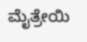ಮೈತ್ರೇಯಿ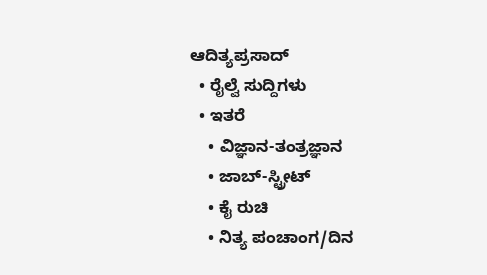ಆದಿತ್ಯಪ್ರಸಾದ್
  • ರೈಲ್ವೆ ಸುದ್ದಿಗಳು
  • ಇತರೆ
    • ವಿಜ್ಞಾನ-ತಂತ್ರಜ್ಞಾನ
    • ಜಾಬ್-ಸ್ಟ್ರೀಟ್
    • ಕೈ ರುಚಿ
    • ನಿತ್ಯ ಪಂಚಾಂಗ/ದಿನ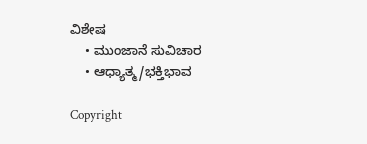ವಿಶೇಷ
    • ಮುಂಜಾನೆ ಸುವಿಚಾರ
    • ಆಧ್ಯಾತ್ಮ/ಭಕ್ತಿಭಾವ

Copyright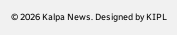© 2026 Kalpa News. Designed by KIPL